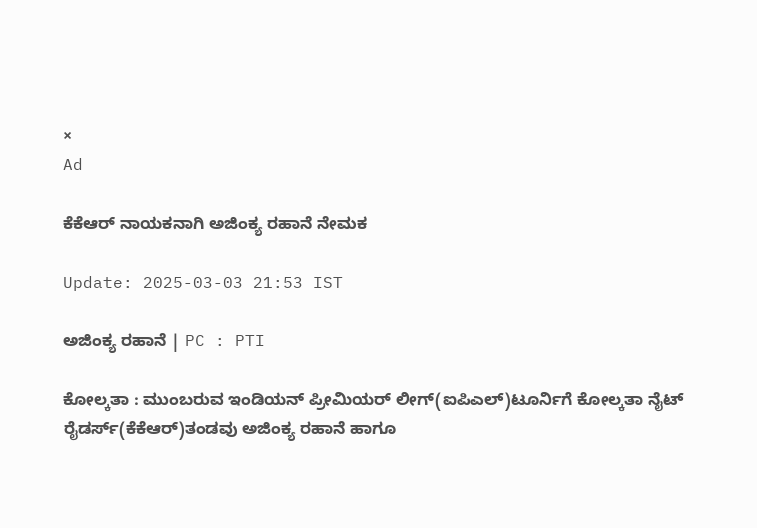×
Ad

ಕೆಕೆಆರ್ ನಾಯಕನಾಗಿ ಅಜಿಂಕ್ಯ ರಹಾನೆ ನೇಮಕ

Update: 2025-03-03 21:53 IST

ಅಜಿಂಕ್ಯ ರಹಾನೆ | PC : PTI

ಕೋಲ್ಕತಾ : ಮುಂಬರುವ ಇಂಡಿಯನ್ ಪ್ರೀಮಿಯರ್ ಲೀಗ್(ಐಪಿಎಲ್)ಟೂರ್ನಿಗೆ ಕೋಲ್ಕತಾ ನೈಟ್ ರೈಡರ್ಸ್(ಕೆಕೆಆರ್)ತಂಡವು ಅಜಿಂಕ್ಯ ರಹಾನೆ ಹಾಗೂ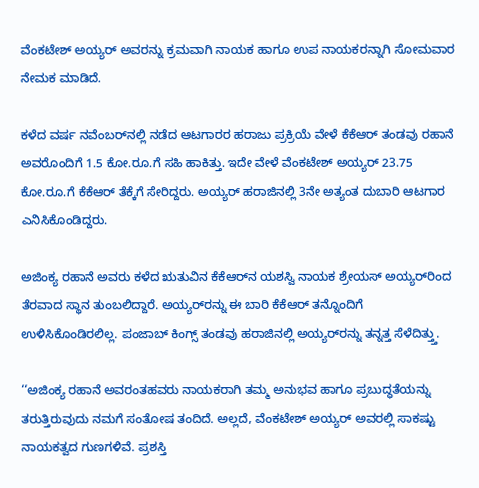ವೆಂಕಟೇಶ್ ಅಯ್ಯರ್ ಅವರನ್ನು ಕ್ರಮವಾಗಿ ನಾಯಕ ಹಾಗೂ ಉಪ ನಾಯಕರನ್ನಾಗಿ ಸೋಮವಾರ ನೇಮಕ ಮಾಡಿದೆ.

ಕಳೆದ ವರ್ಷ ನವೆಂಬರ್‌ನಲ್ಲಿ ನಡೆದ ಆಟಗಾರರ ಹರಾಜು ಪ್ರಕ್ರಿಯೆ ವೇಳೆ ಕೆಕೆಆರ್ ತಂಡವು ರಹಾನೆ ಅವರೊಂದಿಗೆ 1.5 ಕೋ.ರೂ.ಗೆ ಸಹಿ ಹಾಕಿತ್ತು. ಇದೇ ವೇಳೆ ವೆಂಕಟೇಶ್ ಅಯ್ಯರ್ 23.75 ಕೋ.ರೂ.ಗೆ ಕೆಕೆಆರ್ ತೆಕ್ಕೆಗೆ ಸೇರಿದ್ದರು. ಅಯ್ಯರ್ ಹರಾಜಿನಲ್ಲಿ 3ನೇ ಅತ್ಯಂತ ದುಬಾರಿ ಆಟಗಾರ ಎನಿಸಿಕೊಂಡಿದ್ದರು.

ಅಜಿಂಕ್ಯ ರಹಾನೆ ಅವರು ಕಳೆದ ಋತುವಿನ ಕೆಕೆಆರ್‌ನ ಯಶಸ್ವಿ ನಾಯಕ ಶ್ರೇಯಸ್ ಅಯ್ಯರ್‌ರಿಂದ ತೆರವಾದ ಸ್ಥಾನ ತುಂಬಲಿದ್ದಾರೆ. ಅಯ್ಯರ್‌ರನ್ನು ಈ ಬಾರಿ ಕೆಕೆಆರ್ ತನ್ನೊಂದಿಗೆ ಉಳಿಸಿಕೊಂಡಿರಲಿಲ್ಲ. ಪಂಜಾಬ್ ಕಿಂಗ್ಸ್ ತಂಡವು ಹರಾಜಿನಲ್ಲಿ ಅಯ್ಯರ್‌ರನ್ನು ತನ್ನತ್ತ ಸೆಳೆದಿತ್ತ್ತು.

‘‘ಅಜಿಂಕ್ಯ ರಹಾನೆ ಅವರಂತಹವರು ನಾಯಕರಾಗಿ ತಮ್ಮ ಅನುಭವ ಹಾಗೂ ಪ್ರಬುದ್ಧತೆಯನ್ನು ತರುತ್ತಿರುವುದು ನಮಗೆ ಸಂತೋಷ ತಂದಿದೆ. ಅಲ್ಲದೆ, ವೆಂಕಟೇಶ್ ಅಯ್ಯರ್ ಅವರಲ್ಲಿ ಸಾಕಷ್ಟು ನಾಯಕತ್ವದ ಗುಣಗಳಿವೆ. ಪ್ರಶಸ್ತಿ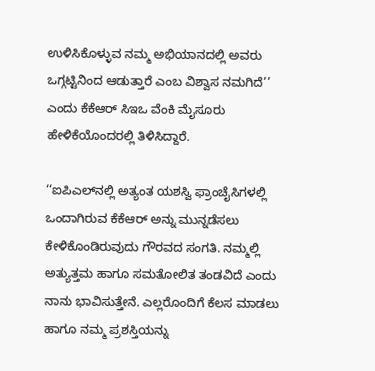ಉಳಿಸಿಕೊಳ್ಳುವ ನಮ್ಮ ಅಭಿಯಾನದಲ್ಲಿ ಅವರು ಒಗ್ಗಟ್ಟಿನಿಂದ ಆಡುತ್ತಾರೆ ಎಂಬ ವಿಶ್ವಾಸ ನಮಗಿದೆ’’ ಎಂದು ಕೆಕೆಆರ್ ಸಿಇಒ ವೆಂಕಿ ಮೈಸೂರು ಹೇಳಿಕೆಯೊಂದರಲ್ಲಿ ತಿಳಿಸಿದ್ದಾರೆ.

‘‘ಐಪಿಎಲ್‌ನಲ್ಲಿ ಅತ್ಯಂತ ಯಶಸ್ವಿ ಫ್ರಾಂಚೈಸಿಗಳಲ್ಲಿ ಒಂದಾಗಿರುವ ಕೆಕೆಆರ್ ಅನ್ನು ಮುನ್ನಡೆಸಲು ಕೇಳಿಕೊಂಡಿರುವುದು ಗೌರವದ ಸಂಗತಿ. ನಮ್ಮಲ್ಲಿ ಅತ್ಯುತ್ತಮ ಹಾಗೂ ಸಮತೋಲಿತ ತಂಡವಿದೆ ಎಂದು ನಾನು ಭಾವಿಸುತ್ತೇನೆ. ಎಲ್ಲರೊಂದಿಗೆ ಕೆಲಸ ಮಾಡಲು ಹಾಗೂ ನಮ್ಮ ಪ್ರಶಸ್ತಿಯನ್ನು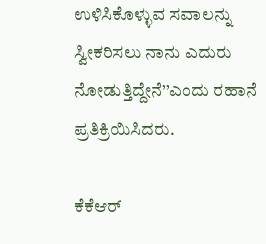ಉಳಿಸಿಕೊಳ್ಳುವ ಸವಾಲನ್ನು ಸ್ವೀಕರಿಸಲು ನಾನು ಎದುರು ನೋಡುತ್ತಿದ್ದೇನೆ’’ಎಂದು ರಹಾನೆ ಪ್ರತಿಕ್ರಿಯಿಸಿದರು.

ಕೆಕೆಆರ್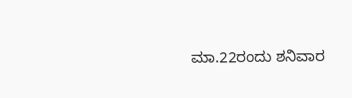ಮಾ.22ರಂದು ಶನಿವಾರ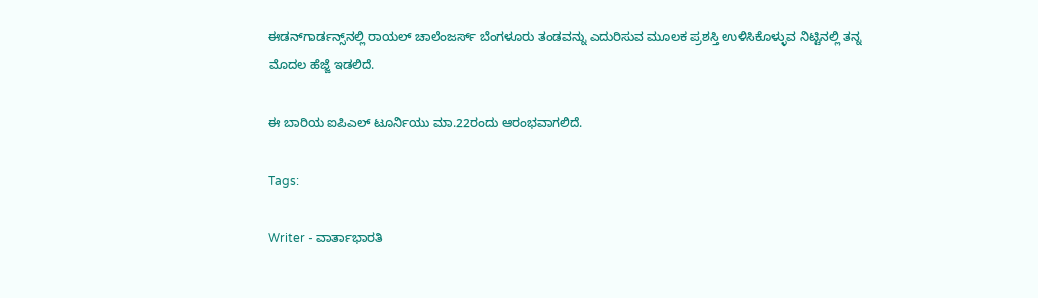ಈಡನ್‌ಗಾರ್ಡನ್ಸ್‌ನಲ್ಲಿ ರಾಯಲ್ ಚಾಲೆಂಜರ್ಸ್ ಬೆಂಗಳೂರು ತಂಡವನ್ನು ಎದುರಿಸುವ ಮೂಲಕ ಪ್ರಶಸ್ತಿ ಉಳಿಸಿಕೊಳ್ಳುವ ನಿಟ್ಟಿನಲ್ಲಿ ತನ್ನ ಮೊದಲ ಹೆಜ್ಜೆ ಇಡಲಿದೆ.

ಈ ಬಾರಿಯ ಐಪಿಎಲ್ ಟೂರ್ನಿಯು ಮಾ.22ರಂದು ಆರಂಭವಾಗಲಿದೆ.

Tags:

Writer - ವಾರ್ತಾಭಾರತಿ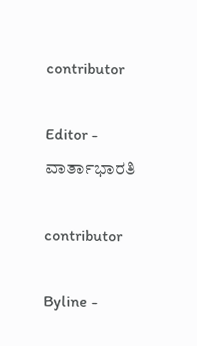contributor

Editor - ವಾರ್ತಾಭಾರತಿ

contributor

Byline -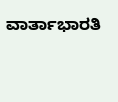ವಾರ್ತಾಭಾರತಿ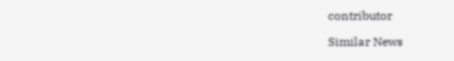contributor

Similar News